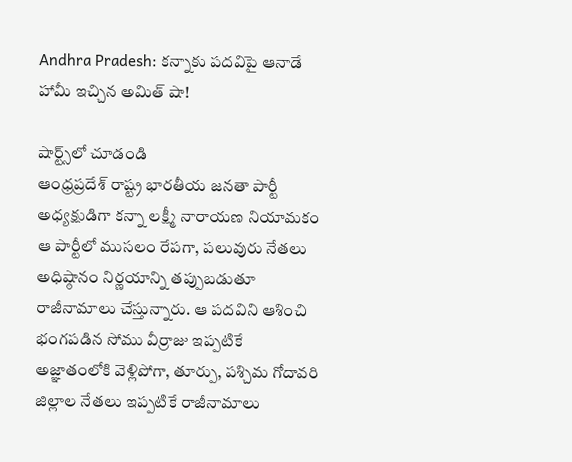Andhra Pradesh: కన్నాకు పదవిపై ఆనాడే హామీ ఇచ్చిన అమిత్ షా!

షార్ట్స్‌లో చూడండి
ఆంధ్రప్రదేశ్ రాష్ట్ర భారతీయ జనతా పార్టీ అధ్యక్షుడిగా కన్నా లక్ష్మీ నారాయణ నియామకం ఆ పార్టీలో ముసలం రేపగా, పలువురు నేతలు అధిష్ఠానం నిర్ణయాన్ని తప్పుబడుతూ రాజీనామాలు చేస్తున్నారు. ఆ పదవిని ఆశించి భంగపడిన సోము వీర్రాజు ఇప్పటికే అజ్ఞాతంలోకి వెళ్లిపోగా, తూర్పు, పశ్చిమ గోదావరి జిల్లాల నేతలు ఇప్పటికే రాజీనామాలు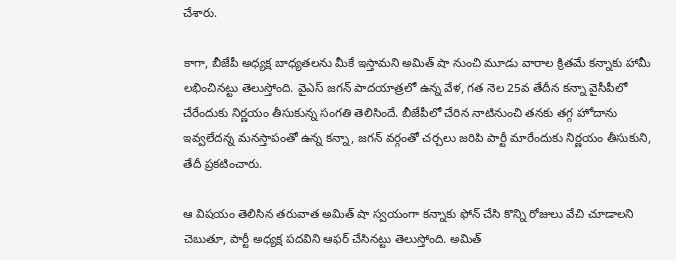చేశారు.

కాగా, బీజేపీ అధ్యక్ష బాధ్యతలను మీకే ఇస్తామని అమిత్ షా నుంచి మూడు వారాల క్రితమే కన్నాకు హామీ లభించినట్టు తెలుస్తోంది. వైఎస్ జగన్ పాదయాత్రలో ఉన్న వేళ, గత నెల 25వ తేదీన కన్నా వైసీపీలో చేరేందుకు నిర్ణయం తీసుకున్న సంగతి తెలిసిందే. బీజేపీలో చేరిన నాటినుంచి తనకు తగ్గ హోదాను ఇవ్వలేదన్న మనస్తాపంతో ఉన్న కన్నా, జగన్ వర్గంతో చర్చలు జరిపి పార్టీ మారేందుకు నిర్ణయం తీసుకుని, తేదీ ప్రకటించారు.

ఆ విషయం తెలిసిన తరువాత అమిత్ షా స్వయంగా కన్నాకు ఫోన్ చేసి కొన్ని రోజులు వేచి చూడాలని చెబుతూ, పార్టీ అధ్యక్ష పదవిని ఆఫర్ చేసినట్టు తెలుస్తోంది. అమిత్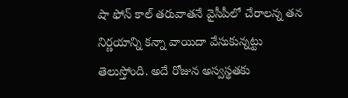షా ఫోన్ కాల్ తరువాతనే వైసీపీలో చేరాలన్న తన నిర్ణయాన్ని కన్నా వాయిదా వేసుకున్నట్టు తెలుస్తోంది. అదే రోజున అస్వస్థతకు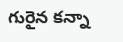గురైన కన్నా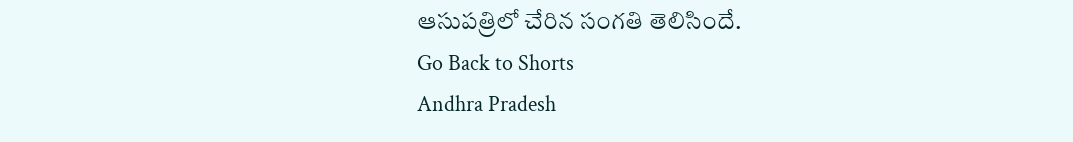ఆసుపత్రిలో చేరిన సంగతి తెలిసిందే.
Go Back to Shorts
Andhra Pradesh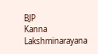BJP
Kanna Lakshminarayana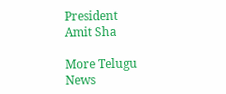President
Amit Sha

More Telugu News